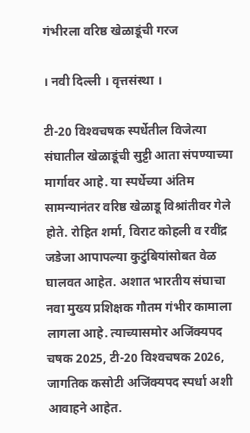गंभीरला वरिष्ठ खेळाडूंची गरज

। नवी दिल्ली । वृत्तसंस्था ।

टी-20 विश्‍वचषक स्पर्धेतील विजेत्या संघातील खेळाडूंची सुट्टी आता संपण्याच्या मार्गावर आहे. या स्पर्धेच्या अंतिम सामन्यानंतर वरिष्ठ खेळाडू विश्रांतीवर गेले होते. रोहित शर्मा, विराट कोहली व रवींद्र जडेजा आपापल्या कुटुंबियांसोबत वेळ घालवत आहेत. अशात भारतीय संघाचा नवा मुख्य प्रशिक्षक गौतम गंभीर कामाला लागला आहे. त्याच्यासमोर अजिंक्यपद चषक 2025, टी-20 विश्‍वचषक 2026, जागतिक कसोटी अजिंक्यपद स्पर्धा अशी आवाहने आहेत.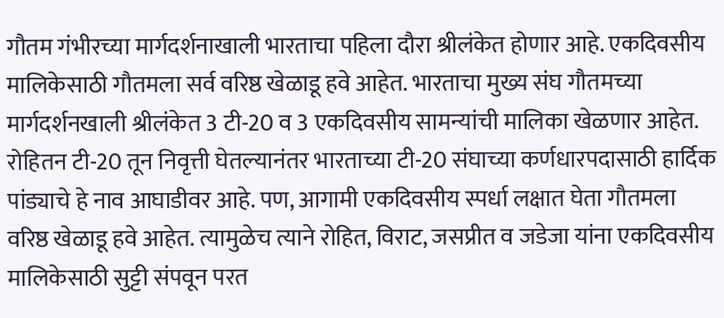गौतम गंभीरच्या मार्गदर्शनाखाली भारताचा पहिला दौरा श्रीलंकेत होणार आहे. एकदिवसीय मालिकेसाठी गौतमला सर्व वरिष्ठ खेळाडू हवे आहेत. भारताचा मुख्य संघ गौतमच्या मार्गदर्शनखाली श्रीलंकेत 3 टी-20 व 3 एकदिवसीय सामन्यांची मालिका खेळणार आहेत. रोहितन टी-20 तून निवृत्ती घेतल्यानंतर भारताच्या टी-20 संघाच्या कर्णधारपदासाठी हार्दिक पांड्याचे हे नाव आघाडीवर आहे. पण, आगामी एकदिवसीय स्पर्धा लक्षात घेता गौतमला वरिष्ठ खेळाडू हवे आहेत. त्यामुळेच त्याने रोहित, विराट, जसप्रीत व जडेजा यांना एकदिवसीय मालिकेसाठी सुट्टी संपवून परत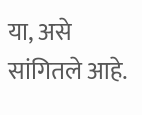या, असे सांगितले आहे.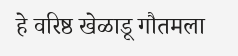हे वरिष्ठ खेळाडू गौतमला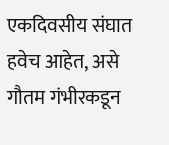एकदिवसीय संघात हवेच आहेत, असे गौतम गंभीरकडून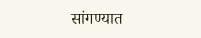सांगण्यात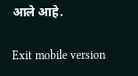आले आहे.

Exit mobile version